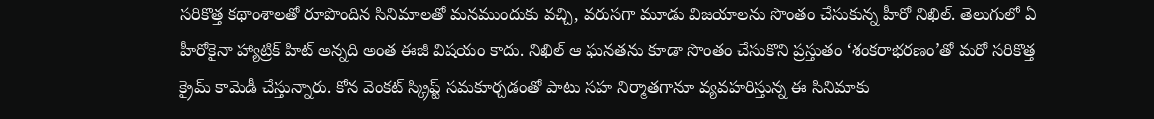సరికొత్త కథాంశాలతో రూపొందిన సినిమాలతో మనముందుకు వచ్చి, వరుసగా మూడు విజయాలను సొంతం చేసుకున్న హీరో నిఖిల్. తెలుగులో ఏ హీరోకైనా హ్యాట్రిక్ హిట్ అన్నది అంత ఈజీ విషయం కాదు. నిఖిల్ ఆ ఘనతను కూడా సొంతం చేసుకొని ప్రస్తుతం ‘శంకరాభరణం’తో మరో సరికొత్త క్రైమ్ కామెడీ చేస్తున్నారు. కోన వెంకట్ స్క్రిప్ట్ సమకూర్చడంతో పాటు సహ నిర్మాతగానూ వ్యవహరిస్తున్న ఈ సినిమాకు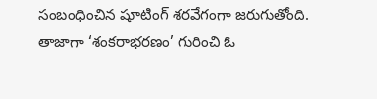సంబంధించిన షూటింగ్ శరవేగంగా జరుగుతోంది.
తాజాగా ‘శంకరాభరణం’ గురించి ఓ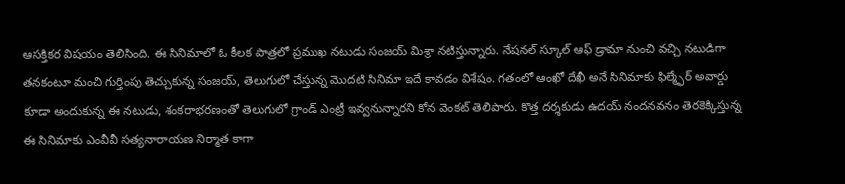ఆసక్తికర విషయం తెలిసింది. ఈ సినిమాలో ఓ కీలక పాత్రలో ప్రముఖ నటుడు సంజయ్ మిశ్రా నటిస్తున్నారు. నేషనల్ స్కూల్ ఆఫ్ డ్రామా నుంచి వచ్చి నటుడిగా తనకంటూ మంచి గుర్తింపు తెచ్చుకున్న సంజయ్, తెలుగులో చేస్తున్న మొదటి సినిమా ఇదే కావడం విశేషం. గతంలో ఆంఖో దేఖీ అనే సినిమాకు ఫిల్మ్ఫేర్ అవార్డు కూడా అందుకున్న ఈ నటుడు, శంకరాభరణంతో తెలుగులో గ్రాండ్ ఎంట్రీ ఇవ్వనున్నారని కోన వెంకట్ తెలిపారు. కొత్త దర్శకుడు ఉదయ్ నందనవనం తెరకెక్కిస్తున్న ఈ సినిమాకు ఎంవీవీ సత్యనారాయణ నిర్మాత కాగా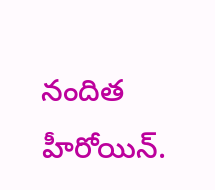నందిత హీరోయిన్.